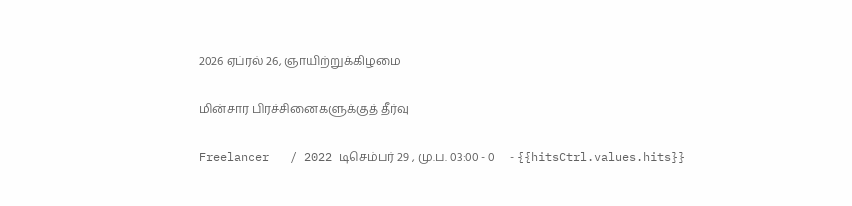2026 ஏப்ரல் 26, ஞாயிற்றுக்கிழமை

மின்சார பிரச்சினைகளுக்குத் தீர்வு

Freelancer   / 2022 டிசெம்பர் 29 , மு.ப. 03:00 - 0     - {{hitsCtrl.values.hits}}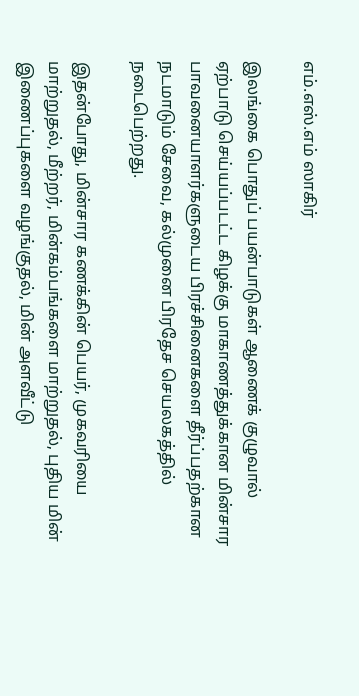எம்.எஸ்.எம் ஸாகிர்

இலங்கை பொதுப் பயன்பாடுகள் ஆணைக் குழுவால் ஏற்பாடு செய்யப்படட்ட கிழக்கு மாகாணத்துக்கான மின்சார பாவனையாளர்களுடைய பிரச்சினைகளை தீர்ப்பதற்கான நடமாடும் சேவை, கல்முனை பிரதேச செயலகத்தில் நடைபெற்றது.

இதன்போது, மின்சார கணக்கின் பெயர், முகவரியை மாற்றுதல், மீற்றர், மின்கம்பங்களை மாற்றுதல், புதிய மின் இணைப்புகளை வழங்குதல், மின் அளவீட்டு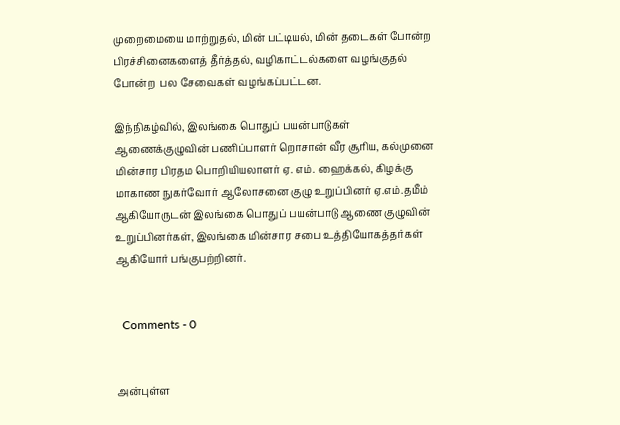முறைமையை மாற்றுதல், மின் பட்டியல், மின் தடைகள் போன்ற பிரச்சினைகளைத் தீர்த்தல், வழிகாட்டல்களை வழங்குதல் போன்ற  பல சேவைகள் வழங்கப்பட்டன.

இந்நிகழ்வில், இலங்கை பொதுப் பயன்பாடுகள் ஆணைக்குழுவின் பணிப்பாளர் றொசான் வீர சூரிய, கல்முனை மின்சார பிரதம பொறியியலாளர் ஏ. எம். ஹைக்கல், கிழக்கு மாகாண நுகர்வோர் ஆலோசனை குழு உறுப்பினர் ஏ.எம்.தமீம் ஆகியோருடன் இலங்கை பொதுப் பயன்பாடு ஆணை குழுவின் உறுப்பினர்கள், இலங்கை மின்சார சபை உத்தியோகத்தர்கள் ஆகியோர் பங்குபற்றினர்.


  Comments - 0


அன்புள்ள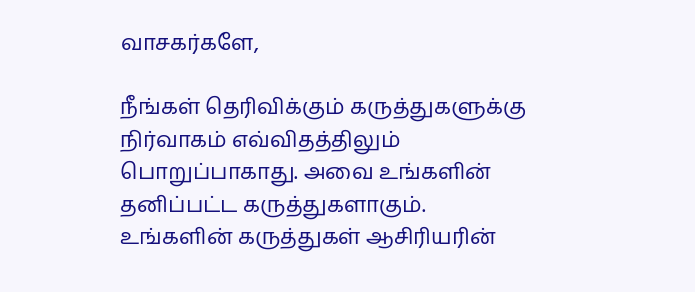வாசகர்களே,

நீங்கள் தெரிவிக்கும் கருத்துகளுக்கு நிர்வாகம் எவ்விதத்திலும் பொறுப்பாகாது. அவை உங்களின் தனிப்பட்ட கருத்துகளாகும். உங்களின் கருத்துகள் ஆசிரியரின்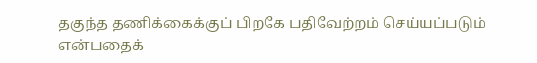தகுந்த தணிக்கைக்குப் பிறகே பதிவேற்றம் செய்யப்படும் என்பதைக்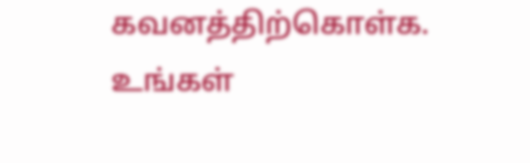கவனத்திற்கொள்க. உங்கள்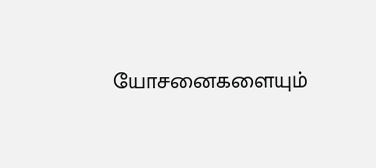யோசனைகளையும்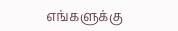எங்களுக்கு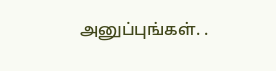அனுப்புங்கள். .